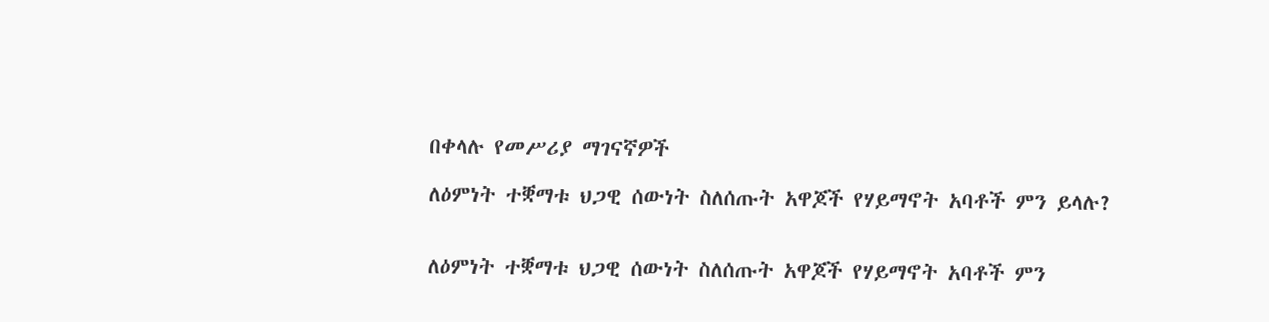በቀላሉ የመሥሪያ ማገናኛዎች

ለዕምነት ተቛማቱ ህጋዊ ሰውነት ስለሰጡት አዋጆች የሃይማኖት አባቶች ምን ይላሉ?


ለዕምነት ተቛማቱ ህጋዊ ሰውነት ስለሰጡት አዋጆች የሃይማኖት አባቶች ምን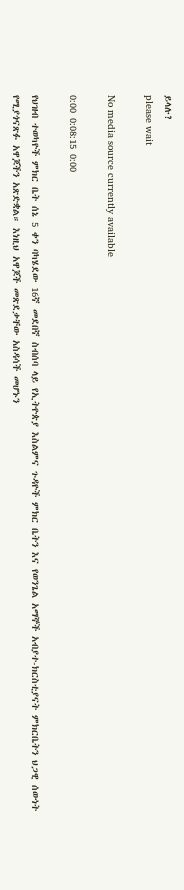ይላሉ?
please wait

No media source currently available

0:00 0:08:15 0:00

የህዝብ ተወካዮች ምክር ቤት ሰኔ 5 ቀን ባካሄደው 16ኛ መደበኛ ስብሰባ ላይ የኢትዮጵያ እስልምና ጉዳዮች ምክር ቤትን እና የወንጌል አማኞች አብያተ-ክርስቲያናት ምክርቤትን ህጋዊ ሰውነት የሚያጎናጽፉ አዋጆችን አጽድቋል። እነዚህ አዋጆች መጽደቃቸው አስዳሳች መሆኑን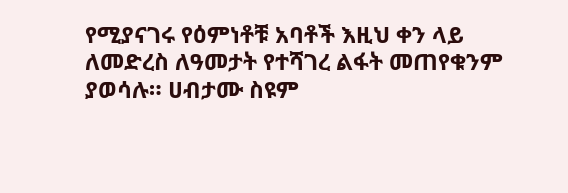የሚያናገሩ የዕምነቶቹ አባቶች እዚህ ቀን ላይ ለመድረስ ለዓመታት የተሻገረ ልፋት መጠየቁንም ያወሳሉ። ሀብታሙ ስዩም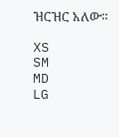ዝርዝር አለው።

XS
SM
MD
LG